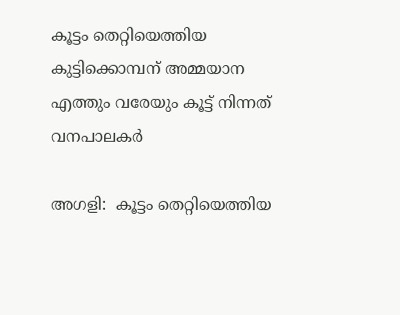കൂട്ടം തെറ്റിയെത്തിയ കുട്ടിക്കൊമ്പന് അമ്മയാന എത്തും വരേയും കൂട്ട് നിന്നത് വനപാലകര്‍

അഗളി:  കൂട്ടം തെറ്റിയെത്തിയ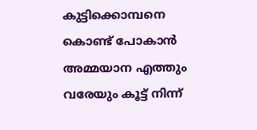കുട്ടിക്കൊമ്പനെ കൊണ്ട് പോകാന്‍ അമ്മയാന എത്തും വരേയും കൂട്ട് നിന്ന്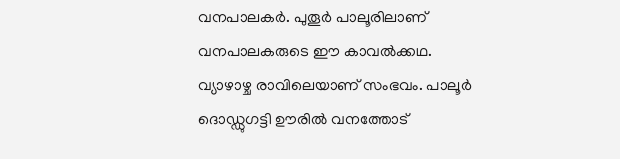വനപാലകര്‍. പുതൂര്‍ പാലൂരിലാണ് വനപാലകരുടെ ഈ കാവല്‍ക്കഥ. വ്യാഴാഴ്ച രാവിലെയാണ് സംഭവം. പാലൂര്‍ ദൊഡ്ഡുഗട്ടി ഊരില്‍ വനത്തോട്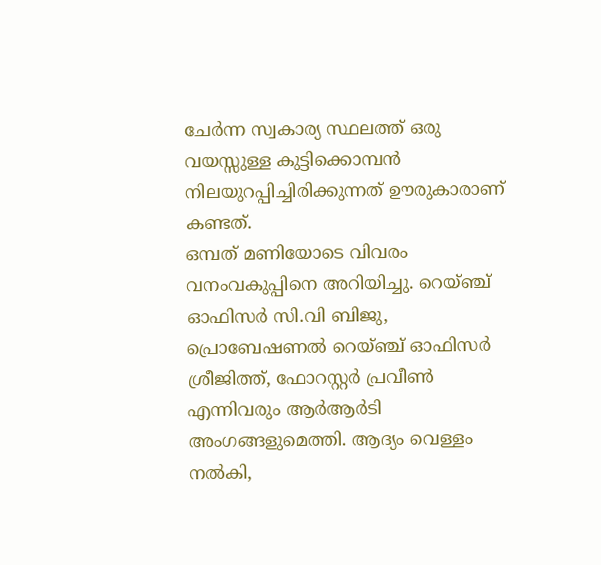ചേര്‍ന്ന സ്വകാര്യ സ്ഥലത്ത് ഒരു വയസ്സുള്ള കുട്ടിക്കൊമ്പന്‍ നിലയുറപ്പിച്ചിരിക്കുന്നത് ഊരുകാരാണ് കണ്ടത്.
ഒമ്പത് മണിയോടെ വിവരം വനംവകുപ്പിനെ അറിയിച്ചു. റെയ്ഞ്ച് ഓഫിസര്‍ സി.വി ബിജു, പ്രൊബേഷണല്‍ റെയ്ഞ്ച് ഓഫിസര്‍ ശ്രീജിത്ത്, ഫോറസ്റ്റര്‍ പ്രവീണ്‍ എന്നിവരും ആര്‍ആര്‍ടി അംഗങ്ങളുമെത്തി. ആദ്യം വെള്ളം നല്‍കി,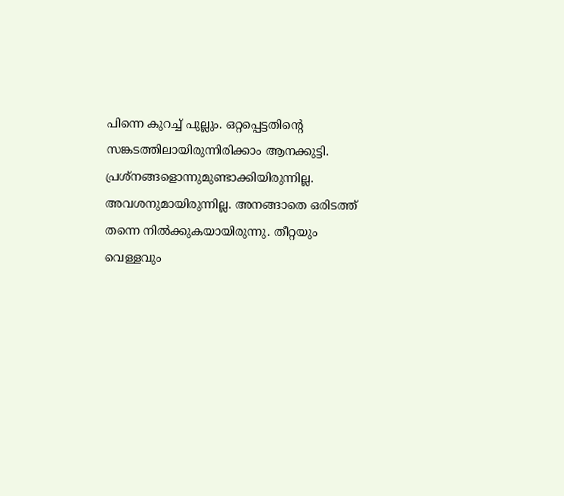പിന്നെ കുറച്ച് പുല്ലും. ഒറ്റപ്പെട്ടതിന്റെ സങ്കടത്തിലായിരുന്നിരിക്കാം ആനക്കുട്ടി. പ്രശ്‌നങ്ങളൊന്നുമുണ്ടാക്കിയിരുന്നില്ല. അവശനുമായിരുന്നില്ല. അനങ്ങാതെ ഒരിടത്ത് തന്നെ നില്‍ക്കുകയായിരുന്നു. തീറ്റയും വെള്ളവും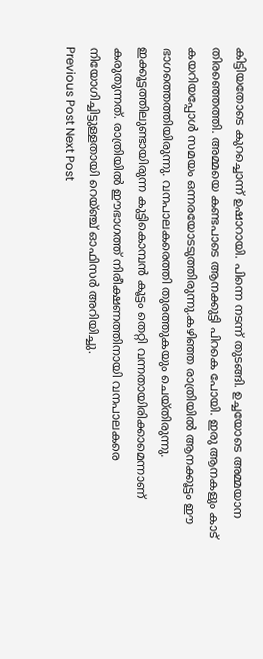കിട്ടിയതോടെ കുറച്ചൊന്ന് ഉഷാറായി. പിന്നെ നടന്ന് തുടങ്ങി. ഉച്ചയോടെ അമ്മയാന തിരഞ്ഞെത്തി. അമ്മയെ കണ്ടപാടെ ആനക്കുട്ടി പിറകെ പോയി. ഇരു ആനകളും കാട് കയറിയപ്പോള്‍ സമയം ഒന്നരയോടടുത്തിരുന്നു.കഴിഞ്ഞ രാത്രിയില്‍ ആനക്കൂട്ടം ഈ ഭാഗത്തെത്തിയിരുന്നു. വനപാലകരെത്തി തുരത്തുകയും ചെയ്തിരുന്നു. ഇക്കൂട്ടത്തിലുണ്ടായിരുന്ന കുട്ടികൊമ്പന്‍ കൂട്ടം തെറ്റി വന്നതായിരിക്കാമെന്നാണ് കരുതുന്നത്. രാത്രിയില്‍ ഈഭാഗത്ത് നിരീക്ഷണത്തിനായി വനപാലകരെ നിയോഗിച്ചിട്ടുള്ളതായി റെയ്ഞ്ച് ഓഫിസര്‍ അറിയിച്ചു.
Previous Post Next Post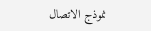نموذج الاتصال